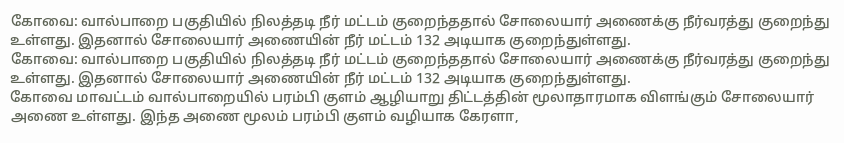கோவை: வால்பாறை பகுதியில் நிலத்தடி நீர் மட்டம் குறைந்ததால் சோலையார் அணைக்கு நீர்வரத்து குறைந்து உள்ளது. இதனால் சோலையார் அணையின் நீர் மட்டம் 132 அடியாக குறைந்துள்ளது.
கோவை: வால்பாறை பகுதியில் நிலத்தடி நீர் மட்டம் குறைந்ததால் சோலையார் அணைக்கு நீர்வரத்து குறைந்து உள்ளது. இதனால் சோலையார் அணையின் நீர் மட்டம் 132 அடியாக குறைந்துள்ளது.
கோவை மாவட்டம் வால்பாறையில் பரம்பி குளம் ஆழியாறு திட்டத்தின் மூலாதாரமாக விளங்கும் சோலையார் அணை உள்ளது. இந்த அணை மூலம் பரம்பி குளம் வழியாக கேரளா,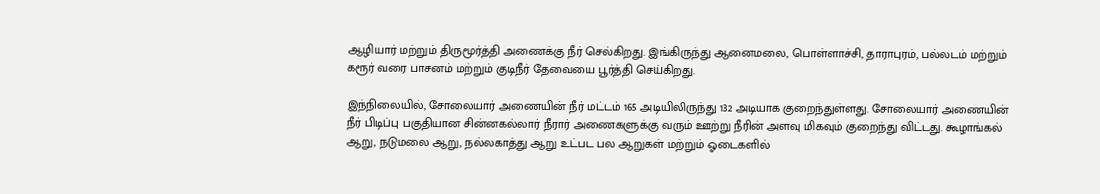ஆழியார் மற்றும் திருமூர்த்தி அணைக்கு நீர் செல்கிறது. இங்கிருந்து ஆனைமலை, பொள்ளாச்சி, தாராபுரம், பல்லடம் மற்றும் கரூர் வரை பாசனம் மற்றும் குடிநீர் தேவையை பூர்த்தி செய்கிறது.

இந்நிலையில், சோலையார் அணையின் நீர் மட்டம் 165 அடியிலிருந்து 132 அடியாக குறைந்துள்ளது. சோலையார் அணையின் நீர் பிடிப்பு பகுதியான சின்னகல்லார் நீரார் அணைகளுக்கு வரும் ஊற்று நீரின் அளவு மிகவும் குறைந்து விட்டது. கூழாங்கல் ஆறு, நடுமலை ஆறு, நல்லகாத்து ஆறு உட்பட பல ஆறுகள் மற்றும் ஓடைகளில்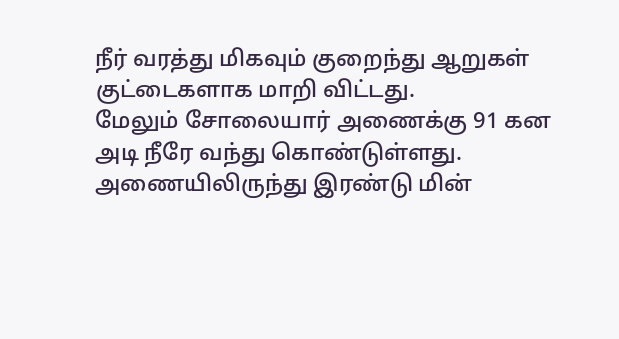நீர் வரத்து மிகவும் குறைந்து ஆறுகள் குட்டைகளாக மாறி விட்டது.
மேலும் சோலையார் அணைக்கு 91 கன அடி நீரே வந்து கொண்டுள்ளது. அணையிலிருந்து இரண்டு மின்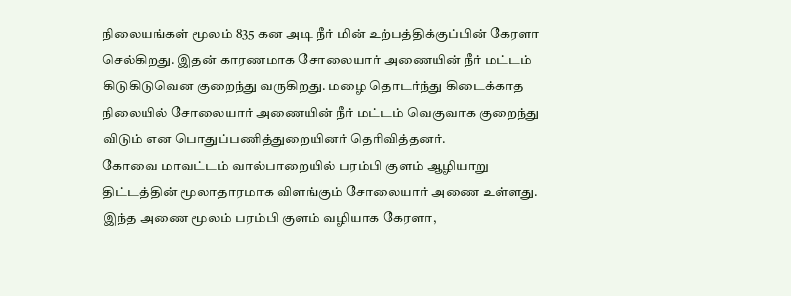நிலையங்கள் மூலம் 835 கன அடி நீர் மின் உற்பத்திக்குப்பின் கேரளா செல்கிறது. இதன் காரணமாக சோலையார் அணையின் நீர் மட்டம் கிடுகிடுவென குறைந்து வருகிறது. மழை தொடர்ந்து கிடைக்காத நிலையில் சோலையார் அணையின் நீர் மட்டம் வெகுவாக குறைந்து விடும் என பொதுப்பணித்துறையினர் தெரிவித்தனர்.
கோவை மாவட்டம் வால்பாறையில் பரம்பி குளம் ஆழியாறு திட்டத்தின் மூலாதாரமாக விளங்கும் சோலையார் அணை உள்ளது. இந்த அணை மூலம் பரம்பி குளம் வழியாக கேரளா,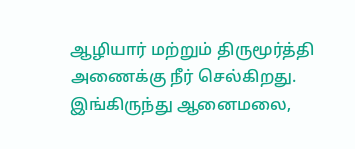ஆழியார் மற்றும் திருமூர்த்தி அணைக்கு நீர் செல்கிறது. இங்கிருந்து ஆனைமலை,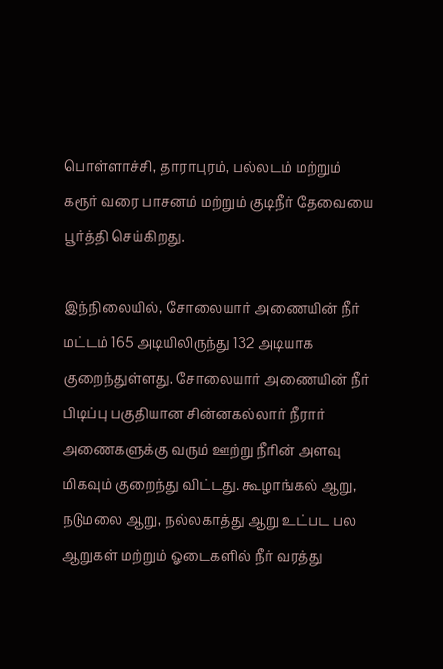பொள்ளாச்சி, தாராபுரம், பல்லடம் மற்றும் கரூர் வரை பாசனம் மற்றும் குடிநீர் தேவையை பூர்த்தி செய்கிறது.

இந்நிலையில், சோலையார் அணையின் நீர் மட்டம் 165 அடியிலிருந்து 132 அடியாக குறைந்துள்ளது. சோலையார் அணையின் நீர் பிடிப்பு பகுதியான சின்னகல்லார் நீரார் அணைகளுக்கு வரும் ஊற்று நீரின் அளவு மிகவும் குறைந்து விட்டது. கூழாங்கல் ஆறு, நடுமலை ஆறு, நல்லகாத்து ஆறு உட்பட பல ஆறுகள் மற்றும் ஓடைகளில் நீர் வரத்து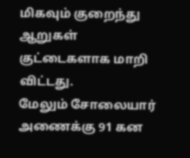மிகவும் குறைந்து ஆறுகள் குட்டைகளாக மாறி விட்டது.
மேலும் சோலையார் அணைக்கு 91 கன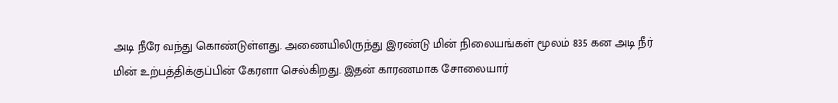அடி நீரே வந்து கொண்டுள்ளது. அணையிலிருந்து இரண்டு மின் நிலையங்கள் மூலம் 835 கன அடி நீர் மின் உற்பத்திக்குப்பின் கேரளா செல்கிறது. இதன் காரணமாக சோலையார்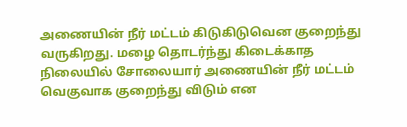அணையின் நீர் மட்டம் கிடுகிடுவென குறைந்து வருகிறது. மழை தொடர்ந்து கிடைக்காத நிலையில் சோலையார் அணையின் நீர் மட்டம் வெகுவாக குறைந்து விடும் என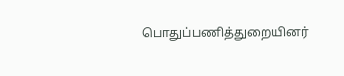பொதுப்பணித்துறையினர்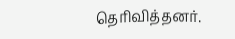தெரிவித்தனர்.